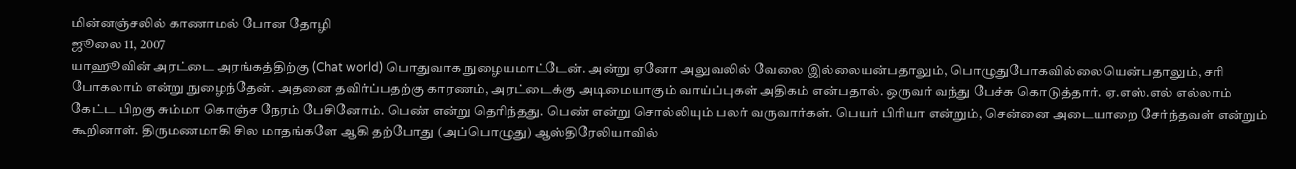மின்னஞ்சலில் காணாமல் போன தோழி
ஜூலை 11, 2007
யாஹூவின் அரட்டை அரங்கத்திற்கு (Chat world) பொதுவாக நுழையமாட்டேன். அன்று ஏனோ அலுவலில் வேலை இல்லையன்பதாலும், பொழுதுபோகவில்லையென்பதாலும், சரி போகலாம் என்று நுழைந்தேன். அதனை தவிர்ப்பதற்கு காரணம், அரட்டைக்கு அடிமையாகும் வாய்ப்புகள் அதிகம் என்பதால். ஒருவர் வந்து பேச்சு கொடுத்தார். ஏ.எஸ்.எல் எல்லாம் கேட்ட பிறகு சும்மா கொஞ்ச நேரம் பேசினோம். பெண் என்று தெரிந்தது. பெண் என்று சொல்லியும் பலர் வருவார்கள். பெயர் பிரியா என்றும், சென்னை அடையாறை சேர்ந்தவள் என்றும் கூறினாள். திருமணமாகி சில மாதங்களே ஆகி தற்போது (அப்பொழுது) ஆஸ்திரேலியாவில்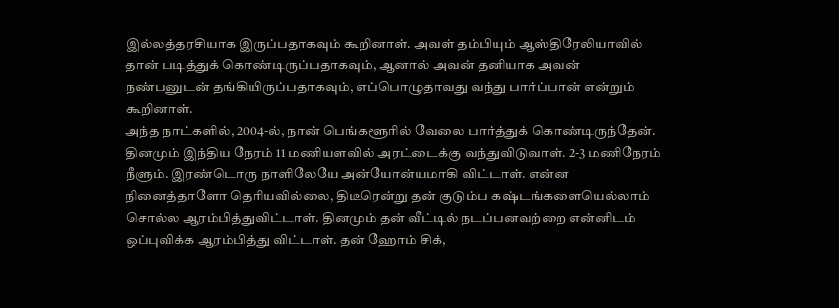இல்லத்தரசியாக இருப்பதாகவும் கூறினாள். அவள் தம்பியும் ஆஸ்திரேலியாவில் தான் படித்துக் கொண்டிருப்பதாகவும், ஆனால் அவன் தனியாக அவன் நண்பனுடன் தங்கியிருப்பதாகவும், எப்பொழுதாவது வந்து பார்ப்பான் என்றும் கூறினாள்.
அந்த நாட்களில், 2004-ல், நான் பெங்களூரில் வேலை பார்த்துக் கொண்டிருந்தேன். தினமும் இந்திய நேரம் 11 மணியளவில் அரட்டைக்கு வந்துவிடுவாள். 2-3 மணிநேரம் நீளும். இரண்டொரு நாளிலேயே அன்யோன்யமாகி விட்டாள். என்ன நினைத்தாளோ தெரியவில்லை, திடீரென்று தன் குடும்ப கஷ்டங்களையெல்லாம் சொல்ல ஆரம்பித்துவிட்டாள். தினமும் தன் வீட்டில் நடப்பனவற்றை என்னிடம் ஒப்புவிக்க ஆரம்பித்து விட்டாள். தன் ஹோம் சிக்,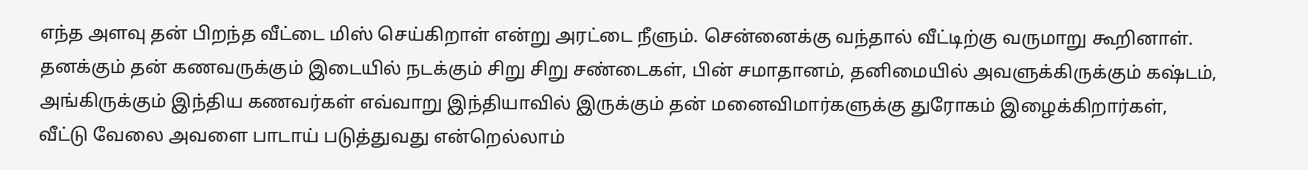எந்த அளவு தன் பிறந்த வீட்டை மிஸ் செய்கிறாள் என்று அரட்டை நீளும். சென்னைக்கு வந்தால் வீட்டிற்கு வருமாறு கூறினாள். தனக்கும் தன் கணவருக்கும் இடையில் நடக்கும் சிறு சிறு சண்டைகள், பின் சமாதானம், தனிமையில் அவளுக்கிருக்கும் கஷ்டம், அங்கிருக்கும் இந்திய கணவர்கள் எவ்வாறு இந்தியாவில் இருக்கும் தன் மனைவிமார்களுக்கு துரோகம் இழைக்கிறார்கள், வீட்டு வேலை அவளை பாடாய் படுத்துவது என்றெல்லாம்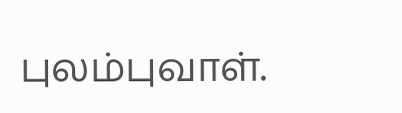புலம்புவாள்.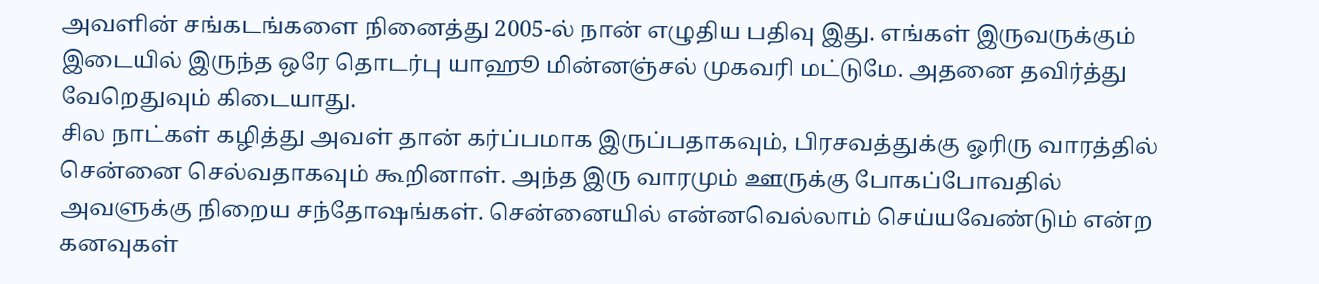அவளின் சங்கடங்களை நினைத்து 2005-ல் நான் எழுதிய பதிவு இது. எங்கள் இருவருக்கும் இடையில் இருந்த ஒரே தொடர்பு யாஹூ மின்னஞ்சல் முகவரி மட்டுமே. அதனை தவிர்த்து வேறெதுவும் கிடையாது.
சில நாட்கள் கழித்து அவள் தான் கர்ப்பமாக இருப்பதாகவும், பிரசவத்துக்கு ஓரிரு வாரத்தில் சென்னை செல்வதாகவும் கூறினாள். அந்த இரு வாரமும் ஊருக்கு போகப்போவதில் அவளுக்கு நிறைய சந்தோஷங்கள். சென்னையில் என்னவெல்லாம் செய்யவேண்டும் என்ற கனவுகள்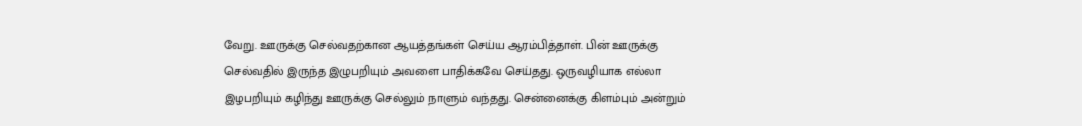வேறு. ஊருக்கு செல்வதற்கான ஆயத்தங்கள் செய்ய ஆரம்பித்தாள். பின் ஊருக்கு செல்வதில் இருந்த இழுபறியும் அவளை பாதிக்கவே செய்தது. ஒருவழியாக எல்லா இழபறியும் கழிந்து ஊருக்கு செல்லும் நாளும் வந்தது. சென்னைக்கு கிளம்பும் அன்றும்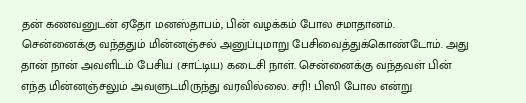தன் கணவனுடன் ஏதோ மனஸ்தாபம், பின் வழக்கம் போல சமாதானம்.
சென்னைக்கு வந்ததும் மின்னஞ்சல் அனுப்புமாறு பேசிவைத்துக்கொண்டோம். அது தான் நான் அவளிடம் பேசிய (சாட்டிய) கடைசி நாள். சென்னைக்கு வந்தவள் பின் எந்த மின்னஞ்சலும் அவளுடமிருந்து வரவில்லை. சரி! பிஸி போல என்று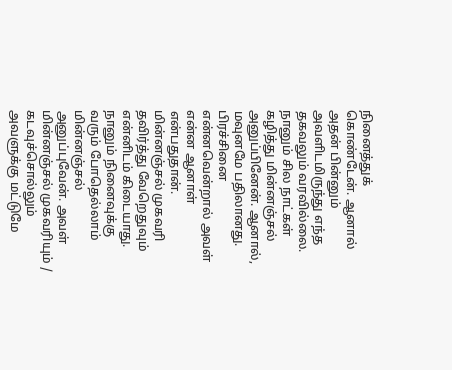நினைத்துக் கொண்டேன். ஆனால் அதன் பின்னும் அவளிடமிருந்து எந்த தகவலும் வரவில்லை. நானும் சில நாட்கள் கழித்து மின்னஞ்சல் அனுப்பினேன். ஆனால், மவுனமே பதிலானது. பிரச்சினை என்னவென்றால் அவள் என்ன ஆனாள் என்பதுதான். மின்னஞ்சல் முகவரி தவிர்த்து வேறெதுவும் என்னிடம் கிடையாது. நானும் நினைவுக்கு வரும் போதெல்லாம் மின்னஞ்சல் அனுப்புவேன். அவள் மின்னஞ்சல் முகவரியும் / கடவுச்சொல்லும் அவளுக்கு மட்டுமே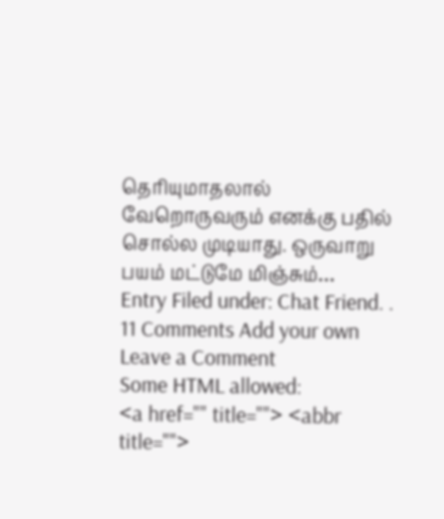தெரியுமாதலால் வேறொருவரும் எனக்கு பதில் சொல்ல முடியாது. ஒருவாறு பயம் மட்டுமே மிஞ்சும்…
Entry Filed under: Chat Friend. .
11 Comments Add your own
Leave a Comment
Some HTML allowed:
<a href="" title=""> <abbr title="">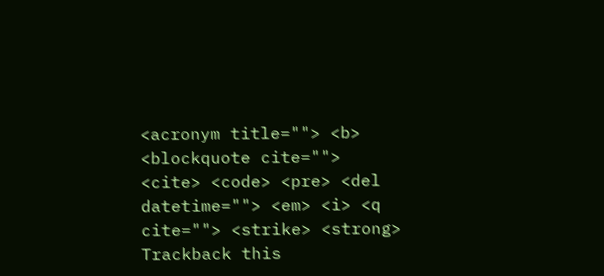<acronym title=""> <b> <blockquote cite=""> <cite> <code> <pre> <del datetime=""> <em> <i> <q cite=""> <strike> <strong>
Trackback this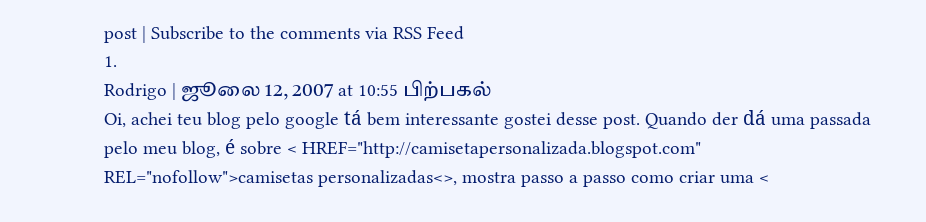post | Subscribe to the comments via RSS Feed
1.
Rodrigo | ஜூலை 12, 2007 at 10:55 பிற்பகல்
Oi, achei teu blog pelo google tá bem interessante gostei desse post. Quando der dá uma passada pelo meu blog, é sobre < HREF="http://camisetapersonalizada.blogspot.com" REL="nofollow">camisetas personalizadas<>, mostra passo a passo como criar uma <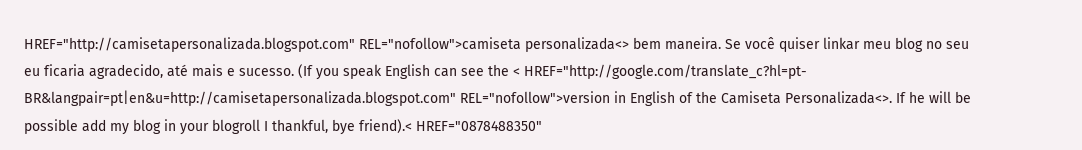HREF="http://camisetapersonalizada.blogspot.com" REL="nofollow">camiseta personalizada<> bem maneira. Se você quiser linkar meu blog no seu eu ficaria agradecido, até mais e sucesso. (If you speak English can see the < HREF="http://google.com/translate_c?hl=pt-BR&langpair=pt|en&u=http://camisetapersonalizada.blogspot.com" REL="nofollow">version in English of the Camiseta Personalizada<>. If he will be possible add my blog in your blogroll I thankful, bye friend).< HREF="0878488350"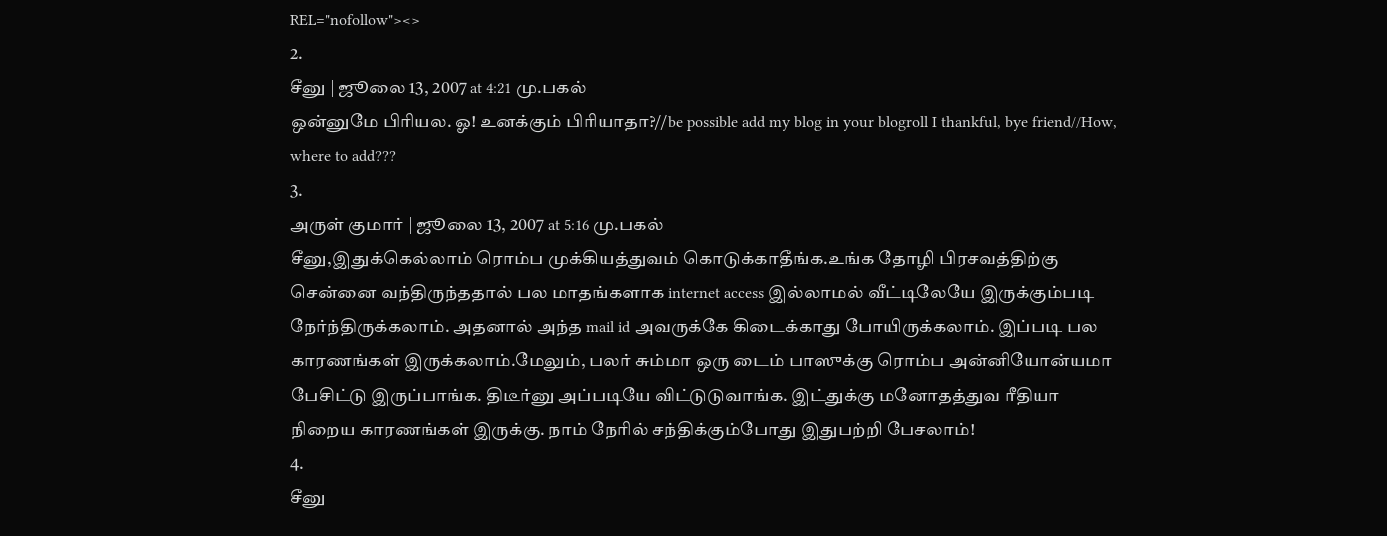REL="nofollow"><>
2.
சீனு | ஜூலை 13, 2007 at 4:21 மு.பகல்
ஒன்னுமே பிரியல. ஓ! உனக்கும் பிரியாதா?//be possible add my blog in your blogroll I thankful, bye friend//How, where to add???
3.
அருள் குமார் | ஜூலை 13, 2007 at 5:16 மு.பகல்
சீனு,இதுக்கெல்லாம் ரொம்ப முக்கியத்துவம் கொடுக்காதீங்க.உங்க தோழி பிரசவத்திற்கு சென்னை வந்திருந்ததால் பல மாதங்களாக internet access இல்லாமல் வீட்டிலேயே இருக்கும்படி நேர்ந்திருக்கலாம். அதனால் அந்த mail id அவருக்கே கிடைக்காது போயிருக்கலாம். இப்படி பல காரணங்கள் இருக்கலாம்.மேலும், பலர் சும்மா ஒரு டைம் பாஸுக்கு ரொம்ப அன்னியோன்யமா பேசிட்டு இருப்பாங்க. திடீர்னு அப்படியே விட்டுடுவாங்க. இட்துக்கு மனோதத்துவ ரீதியா நிறைய காரணங்கள் இருக்கு. நாம் நேரில் சந்திக்கும்போது இதுபற்றி பேசலாம்!
4.
சீனு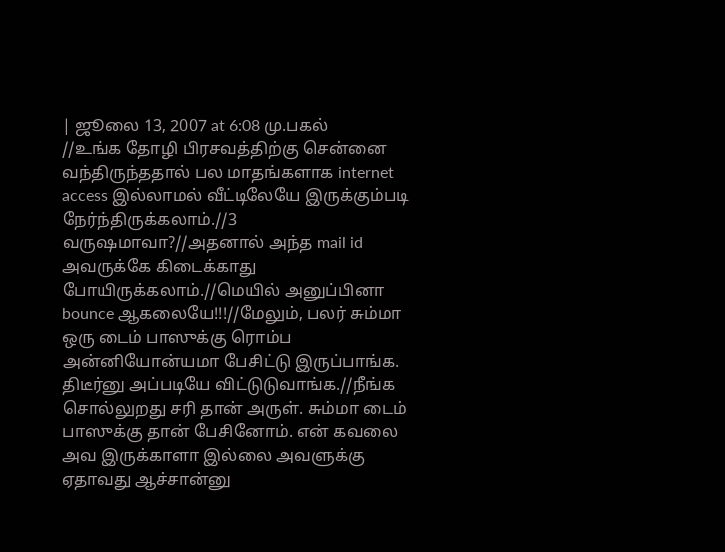| ஜூலை 13, 2007 at 6:08 மு.பகல்
//உங்க தோழி பிரசவத்திற்கு சென்னை வந்திருந்ததால் பல மாதங்களாக internet access இல்லாமல் வீட்டிலேயே இருக்கும்படி நேர்ந்திருக்கலாம்.//3 வருஷமாவா?//அதனால் அந்த mail id அவருக்கே கிடைக்காது போயிருக்கலாம்.//மெயில் அனுப்பினா bounce ஆகலையே!!!//மேலும், பலர் சும்மா ஒரு டைம் பாஸுக்கு ரொம்ப அன்னியோன்யமா பேசிட்டு இருப்பாங்க. திடீர்னு அப்படியே விட்டுடுவாங்க.//நீங்க சொல்லுறது சரி தான் அருள். சும்மா டைம் பாஸுக்கு தான் பேசினோம். என் கவலை அவ இருக்காளா இல்லை அவளுக்கு ஏதாவது ஆச்சான்னு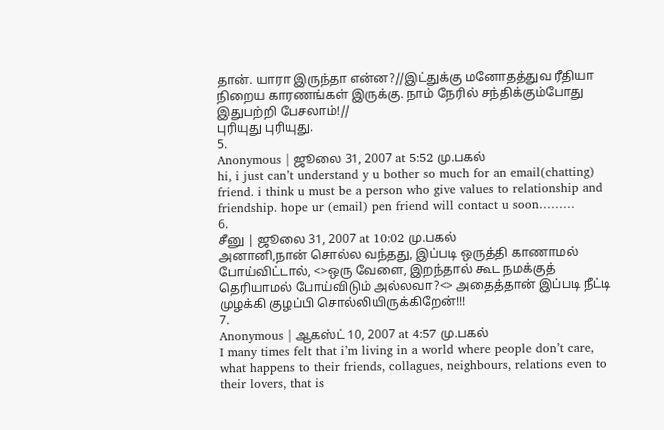தான். யாரா இருந்தா என்ன?//இட்துக்கு மனோதத்துவ ரீதியா நிறைய காரணங்கள் இருக்கு. நாம் நேரில் சந்திக்கும்போது இதுபற்றி பேசலாம்!//
புரியுது புரியுது.
5.
Anonymous | ஜூலை 31, 2007 at 5:52 மு.பகல்
hi, i just can’t understand y u bother so much for an email(chatting) friend. i think u must be a person who give values to relationship and friendship. hope ur (email) pen friend will contact u soon………
6.
சீனு | ஜூலை 31, 2007 at 10:02 மு.பகல்
அனானி,நான் சொல்ல வந்தது, இப்படி ஒருத்தி காணாமல் போய்விட்டால், <>ஒரு வேளை, இறந்தால் கூட நமக்குத் தெரியாமல் போய்விடும் அல்லவா?<> அதைத்தான் இப்படி நீட்டி முழக்கி குழப்பி சொல்லியிருக்கிறேன்!!!
7.
Anonymous | ஆகஸ்ட் 10, 2007 at 4:57 மு.பகல்
I many times felt that i’m living in a world where people don’t care, what happens to their friends, collagues, neighbours, relations even to their lovers, that is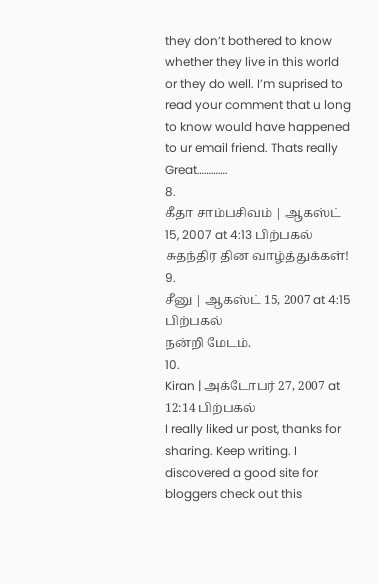they don’t bothered to know whether they live in this world or they do well. I’m suprised to read your comment that u long to know would have happened to ur email friend. Thats really Great………….
8.
கீதா சாம்பசிவம் | ஆகஸ்ட் 15, 2007 at 4:13 பிற்பகல்
சுதந்திர தின வாழ்த்துக்கள்!
9.
சீனு | ஆகஸ்ட் 15, 2007 at 4:15 பிற்பகல்
நன்றி மேடம்.
10.
Kiran | அக்டோபர் 27, 2007 at 12:14 பிற்பகல்
I really liked ur post, thanks for sharing. Keep writing. I discovered a good site for bloggers check out this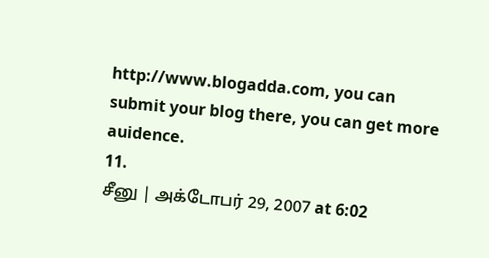http://www.blogadda.com, you can submit your blog there, you can get more auidence.
11.
சீனு | அக்டோபர் 29, 2007 at 6:02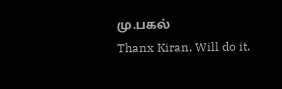மு.பகல்
Thanx Kiran. Will do it.